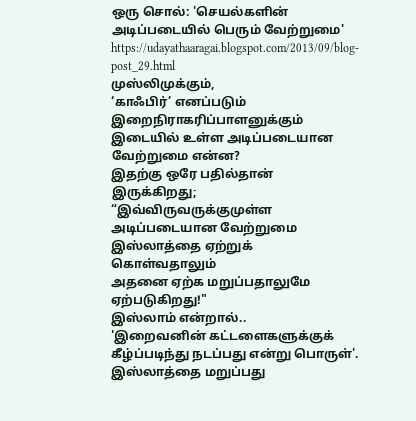ஒரு சொல்: 'செயல்களின் அடிப்படையில் பெரும் வேற்றுமை'
https://udayathaaragai.blogspot.com/2013/09/blog-post_29.html
முஸ்லிமுக்கும்,
‘காஃபிர்’ எனப்படும் இறைநிராகரிப்பாளனுக்கும் இடையில் உள்ள அடிப்படையான வேற்றுமை என்ன?
இதற்கு ஒரே பதில்தான்
இருக்கிறது; “இவ்விருவருக்குமுள்ள அடிப்படையான வேற்றுமை இஸ்லாத்தை ஏற்றுக் கொள்வதாலும்
அதனை ஏற்க மறுப்பதாலுமே ஏற்படுகிறது!"
இஸ்லாம் என்றால்..
'இறைவனின் கட்டளைகளுக்குக் கீழ்ப்படிந்து நடப்பது என்று பொருள்'. இஸ்லாத்தை மறுப்பது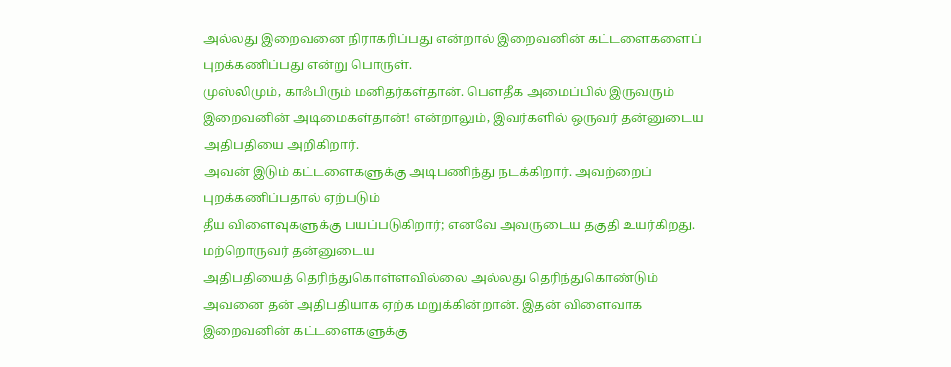அல்லது இறைவனை நிராகரிப்பது என்றால் இறைவனின் கட்டளைகளைப் புறக்கணிப்பது என்று பொருள்.
முஸ்லிமும், காஃபிரும் மனிதர்கள்தான். பௌதீக அமைப்பில் இருவரும்
இறைவனின் அடிமைகள்தான்! என்றாலும், இவர்களில் ஒருவர் தன்னுடைய அதிபதியை அறிகிறார்.
அவன் இடும் கட்டளைகளுக்கு அடிபணிந்து நடக்கிறார். அவற்றைப் புறக்கணிப்பதால் ஏற்படும்
தீய விளைவுகளுக்கு பயப்படுகிறார்; எனவே அவருடைய தகுதி உயர்கிறது. மற்றொருவர் தன்னுடைய
அதிபதியைத் தெரிந்துகொள்ளவில்லை அல்லது தெரிந்துகொண்டும் அவனை தன் அதிபதியாக ஏற்க மறுக்கின்றான். இதன் விளைவாக இறைவனின் கட்டளைகளுக்கு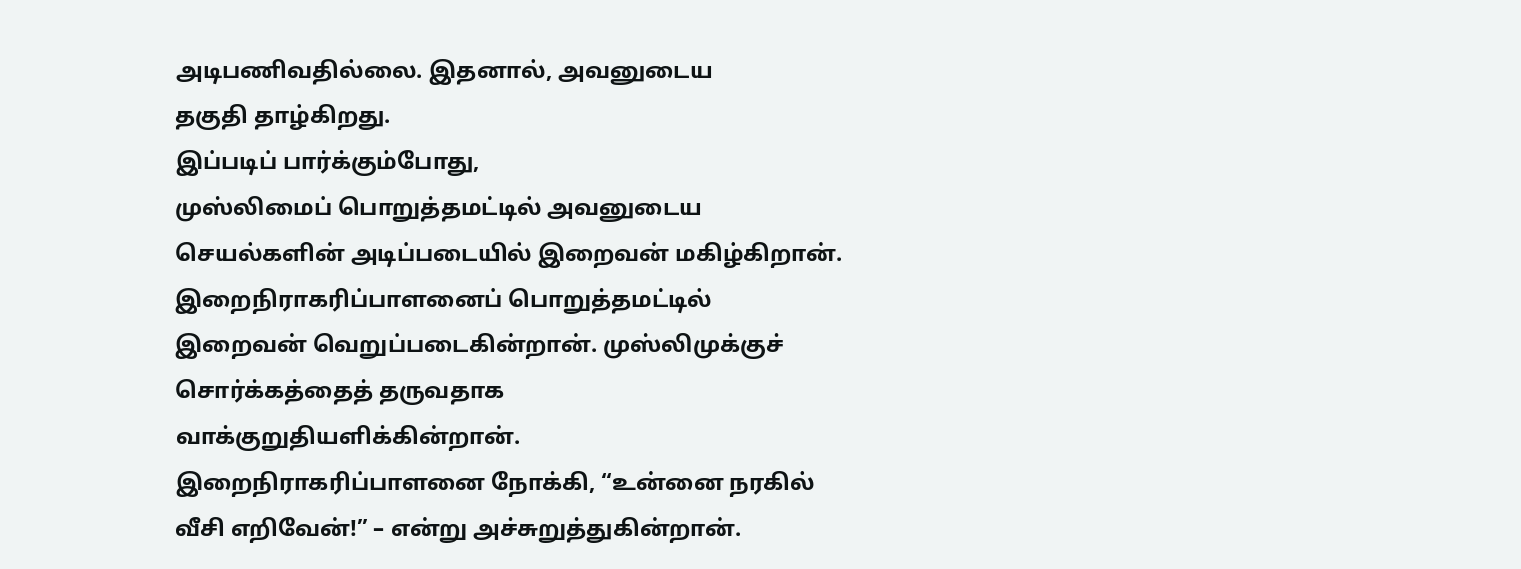அடிபணிவதில்லை. இதனால், அவனுடைய
தகுதி தாழ்கிறது.
இப்படிப் பார்க்கும்போது,
முஸ்லிமைப் பொறுத்தமட்டில் அவனுடைய செயல்களின் அடிப்படையில் இறைவன் மகிழ்கிறான். இறைநிராகரிப்பாளனைப் பொறுத்தமட்டில்
இறைவன் வெறுப்படைகின்றான். முஸ்லிமுக்குச் சொர்க்கத்தைத் தருவதாக வாக்குறுதியளிக்கின்றான்.
இறைநிராகரிப்பாளனை நோக்கி, “உன்னை நரகில் வீசி எறிவேன்!” – என்று அச்சுறுத்துகின்றான்.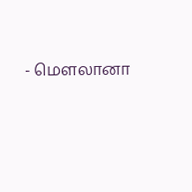- மௌலானா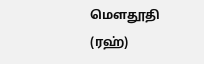மௌதூதி (ரஹ்)